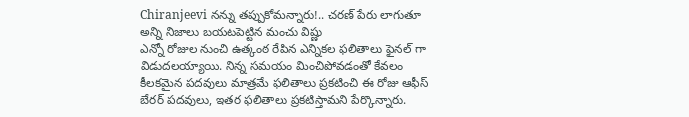Chiranjeevi నన్ను తప్పుకోమన్నారు!.. చరణ్ పేరు లాగుతూ అన్ని నిజాలు బయటపెట్టిన మంచు విష్ణు
ఎన్నో రోజుల నుంచి ఉత్కంఠ రేపిన ఎన్నికల ఫలితాలు ఫైనల్ గా విడుదలయ్యాయి. నిన్న సమయం మించిపోవడంతో కేవలం కీలకమైన పదవులు మాత్రమే ఫలితాలు ప్రకటించి ఈ రోజు ఆఫీస్ బేరర్ పదవులు, ఇతర ఫలితాలు ప్రకటిస్తామని పేర్కొన్నారు.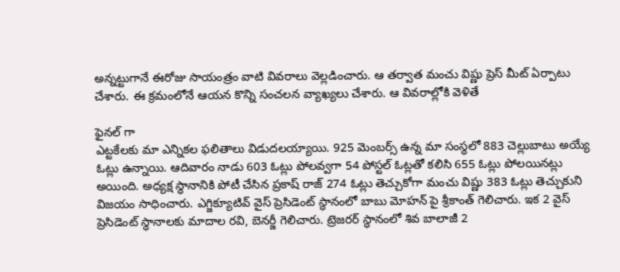అన్నట్టుగానే ఈరోజు సాయంత్రం వాటి వివరాలు వెల్లడించారు. ఆ తర్వాత మంచు విష్ణు ప్రెస్ మీట్ ఏర్పాటు చేశారు. ఈ క్రమంలోనే ఆయన కొన్ని సంచలన వ్యాఖ్యలు చేశారు. ఆ వివరాల్లోకి వెళితే

ఫైనల్ గా
ఎట్టకేలకు మా ఎన్నికల ఫలితాలు విడుదలయ్యాయి. 925 మెంబర్స్ ఉన్న మా సంస్థలో 883 చెల్లుబాటు అయ్యే ఓట్లు ఉన్నాయి. ఆదివారం నాడు 603 ఓట్లు పోలవ్వగా 54 పోస్టల్ ఓట్లతో కలిసి 655 ఓట్లు పోలయినట్లు అయింది. అధ్యక్ష స్థానానికి పోటీ చేసిన ప్రకాష్ రాజ్ 274 ఓట్లు తెచ్చుకోగా మంచు విష్ణు 383 ఓట్లు తెచ్చుకుని విజయం సాధించారు. ఎగ్జిక్యూటివ్ వైస్ ప్రెసిడెంట్ స్థానంలో బాబు మోహన్ పై శ్రీకాంత్ గెలిచారు. ఇక 2 వైస్ ప్రెసిడెంట్ స్థానాలకు మాదాల రవి, బెనర్జీ గెలిచారు. ట్రెజరర్ స్థానంలో శివ బాలాజీ 2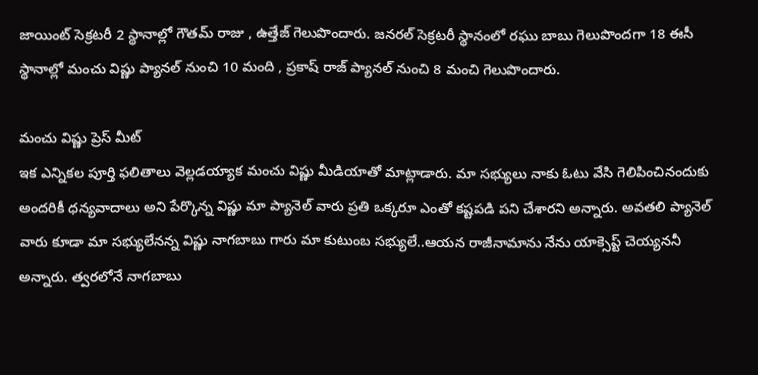జాయింట్ సెక్రటరీ 2 స్థానాల్లో గౌతమ్ రాజు , ఉత్తేజ్ గెలుపొందారు. జనరల్ సెక్రటరీ స్థానంలో రఘు బాబు గెలుపొందగా 18 ఈసీ స్థానాల్లో మంచు విష్ణు ప్యానల్ నుంచి 10 మంది , ప్రకాష్ రాజ్ ప్యానల్ నుంచి 8 మంచి గెలుపొందారు.

మంచు విష్ణు ప్రెస్ మీట్
ఇక ఎన్నికల పూర్తి ఫలితాలు వెల్లడయ్యాక మంచు విష్ణు మీడియాతో మాట్లాడారు. మా సభ్యులు నాకు ఓటు వేసి గెలిపించినందుకు అందరికీ ధన్యవాదాలు అని పేర్కొన్న విష్ణు మా ప్యానెల్ వారు ప్రతి ఒక్కరూ ఎంతో కష్టపడి పని చేశారని అన్నారు. అవతలి ప్యానెల్ వారు కూడా మా సభ్యులేనన్న విష్ణు నాగబాబు గారు మా కుటుంబ సభ్యులే..ఆయన రాజీనామాను నేను యాక్సెప్ట్ చెయ్యననీ అన్నారు. త్వరలోనే నాగబాబు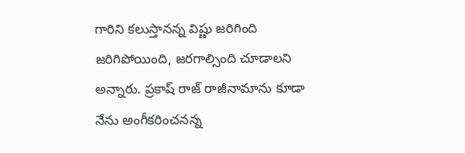గారిని కలుస్తానన్న విష్ణు జరిగింది జరిగిపోయింది, జరగాల్సింది చూడాలని అన్నారు. ప్రకాష్ రాజ్ రాజీనామాను కూడా నేను అంగీకరించనన్న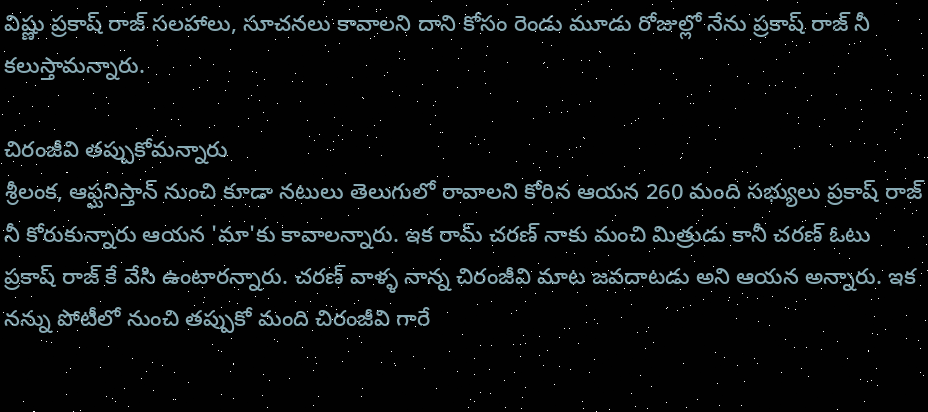విష్ణు ప్రకాష్ రాజ్ సలహాలు, సూచనలు కావాలని దాని కోసం రెండు మూడు రోజుల్లో నేను ప్రకాష్ రాజ్ నీ కలుస్తామన్నారు.

చిరంజీవి తప్పుకోమన్నారు
శ్రీలంక, ఆఫ్ఘనిస్తాన్ నుంచి కూడా నటులు తెలుగులో రావాలని కోరిన ఆయన 260 మంది సభ్యులు ప్రకాష్ రాజ్ నీ కోరుకున్నారు ఆయన 'మా'కు కావాలన్నారు. ఇక రామ్ చరణ్ నాకు మంచి మిత్రుడు కానీ చరణ్ ఓటు ప్రకాష్ రాజ్ కే వేసి ఉంటారన్నారు. చరణ్ వాళ్ళ నాన్న చిరంజీవి మాట జవదాటడు అని ఆయన అన్నారు. ఇక నన్ను పోటీలో నుంచి తప్పుకో మంది చిరంజీవి గారే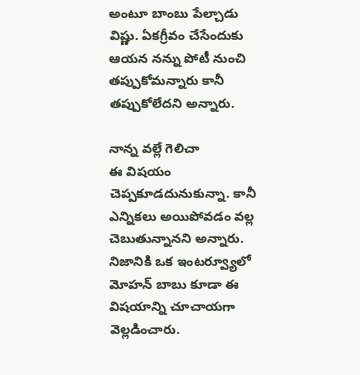అంటూ బాంబు పేల్చాడు విష్ణు. ఏకగ్రీవం చేసేందుకు ఆయన నన్ను పోటీ నుంచి తప్పుకోమన్నారు కానీ తప్పుకోలేదని అన్నారు.

నాన్న వల్లే గెలిచా
ఈ విషయం చెప్పకూడదునుకున్నా. కానీ ఎన్నికలు అయిపోవడం వల్ల చెబుతున్నానని అన్నారు. నిజానికి ఒక ఇంటర్వ్యూలో మోహన్ బాబు కూడా ఈ విషయాన్ని చూచాయగా వెల్లడించారు.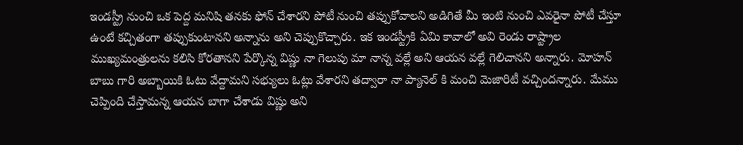ఇండస్ట్రీ నుంచి ఒక పెద్ద మనిషి తనకు ఫోన్ చేశారని పోటీ నుంచి తప్పుకోవాలని అడిగితే మీ ఇంటి నుంచి ఎవరైనా పోటీ చేస్తూ ఉంటే కచ్చితంగా తప్పుకుంటానని అన్నాను అని చెప్పుకొచ్చారు. ఇక ఇండస్ట్రీకి ఏమి కావాలో అవి రెండు రాష్ట్రాల ముఖ్యమంత్రులను కలిసి కోరతానని పేర్కొన్న విష్ణు నా గెలుపు మా నాన్న వల్లే అని ఆయన వల్లే గెలిచానని అన్నారు. మోహన్ బాబు గారి అబ్బాయికి ఓటు వేద్దామని సభ్యులు ఓట్లు వేశారని తద్వారా నా ప్యానెల్ కి మంచి మెజారిటీ వచ్చిందన్నారు. మేము చెప్పింది చేస్తామన్న ఆయన బాగా చేశాడు విష్ణు అని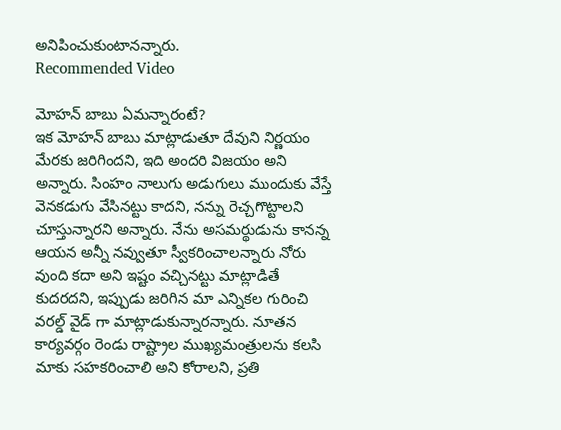అనిపించుకుంటానన్నారు.
Recommended Video

మోహన్ బాబు ఏమన్నారంటే?
ఇక మోహన్ బాబు మాట్లాడుతూ దేవుని నిర్ణయం మేరకు జరిగిందని, ఇది అందరి విజయం అని అన్నారు. సింహం నాలుగు అడుగులు ముందుకు వేస్తే వెనకడుగు వేసినట్టు కాదని, నన్ను రెచ్చగొట్టాలని చూస్తున్నారని అన్నారు. నేను అసమర్థుడును కానన్న ఆయన అన్నీ నవ్వుతూ స్వీకరించాలన్నారు నోరు వుంది కదా అని ఇష్టం వచ్చినట్టు మాట్లాడితే కుదరదని, ఇప్పుడు జరిగిన మా ఎన్నికల గురించి వరల్డ్ వైడ్ గా మాట్లాడుకున్నారన్నారు. నూతన కార్యవర్గం రెండు రాష్ట్రాల ముఖ్యమంత్రులను కలసి మాకు సహకరించాలి అని కోరాలని, ప్రతి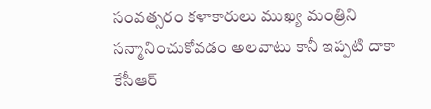సంవత్సరం కళాకారులు ముఖ్య మంత్రిని సన్మానించుకోవడం అలవాటు కానీ ఇప్పటి దాకా కేసీఆర్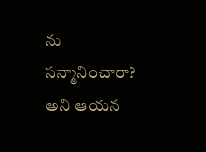ను సన్మానించారా? అని ఆయన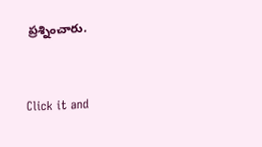ప్రశ్నించారు.


Click it and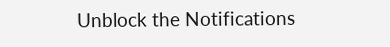Unblock the Notifications